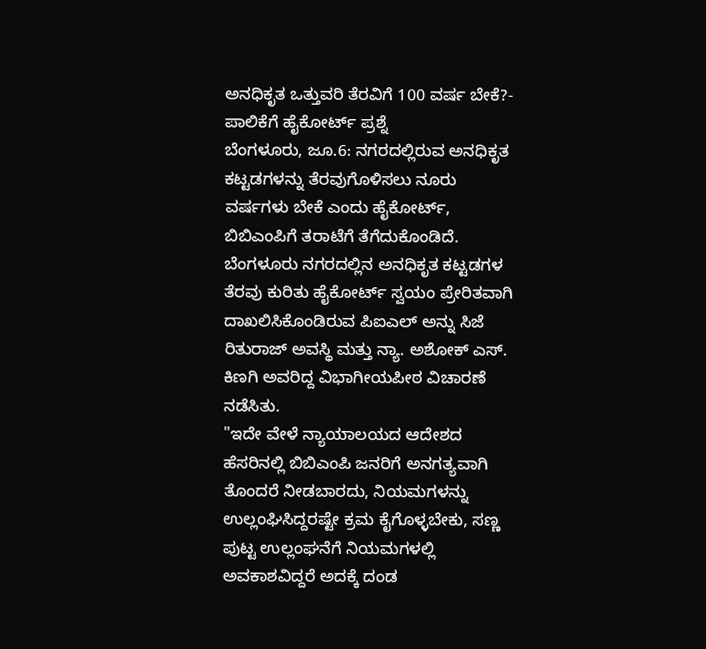ಅನಧಿಕೃತ ಒತ್ತುವರಿ ತೆರವಿಗೆ 100 ವರ್ಷ ಬೇಕೆ?- ಪಾಲಿಕೆಗೆ ಹೈಕೋರ್ಟ್ ಪ್ರಶ್ನೆ
ಬೆಂಗಳೂರು, ಜೂ.6: ನಗರದಲ್ಲಿರುವ ಅನಧಿಕೃತ ಕಟ್ಟಡಗಳನ್ನು ತೆರವುಗೊಳಿಸಲು ನೂರು ವರ್ಷಗಳು ಬೇಕೆ ಎಂದು ಹೈಕೋರ್ಟ್, ಬಿಬಿಎಂಪಿಗೆ ತರಾಟೆಗೆ ತೆಗೆದುಕೊಂಡಿದೆ.
ಬೆಂಗಳೂರು ನಗರದಲ್ಲಿನ ಅನಧಿಕೃತ ಕಟ್ಟಡಗಳ ತೆರವು ಕುರಿತು ಹೈಕೋರ್ಟ್ ಸ್ವಯಂ ಪ್ರೇರಿತವಾಗಿ ದಾಖಲಿಸಿಕೊಂಡಿರುವ ಪಿಐಎಲ್ ಅನ್ನು ಸಿಜೆ ರಿತುರಾಜ್ ಅವಸ್ಥಿ ಮತ್ತು ನ್ಯಾ. ಅಶೋಕ್ ಎಸ್. ಕಿಣಗಿ ಅವರಿದ್ದ ವಿಭಾಗೀಯಪೀಠ ವಿಚಾರಣೆ ನಡೆಸಿತು.
"ಇದೇ ವೇಳೆ ನ್ಯಾಯಾಲಯದ ಆದೇಶದ ಹೆಸರಿನಲ್ಲಿ ಬಿಬಿಎಂಪಿ ಜನರಿಗೆ ಅನಗತ್ಯವಾಗಿ ತೊಂದರೆ ನೀಡಬಾರದು, ನಿಯಮಗಳನ್ನು ಉಲ್ಲಂಘಿಸಿದ್ದರಷ್ಟೇ ಕ್ರಮ ಕೈಗೊಳ್ಳಬೇಕು, ಸಣ್ಣ ಪುಟ್ಟ ಉಲ್ಲಂಘನೆಗೆ ನಿಯಮಗಳಲ್ಲಿ ಅವಕಾಶವಿದ್ದರೆ ಅದಕ್ಕೆ ದಂಡ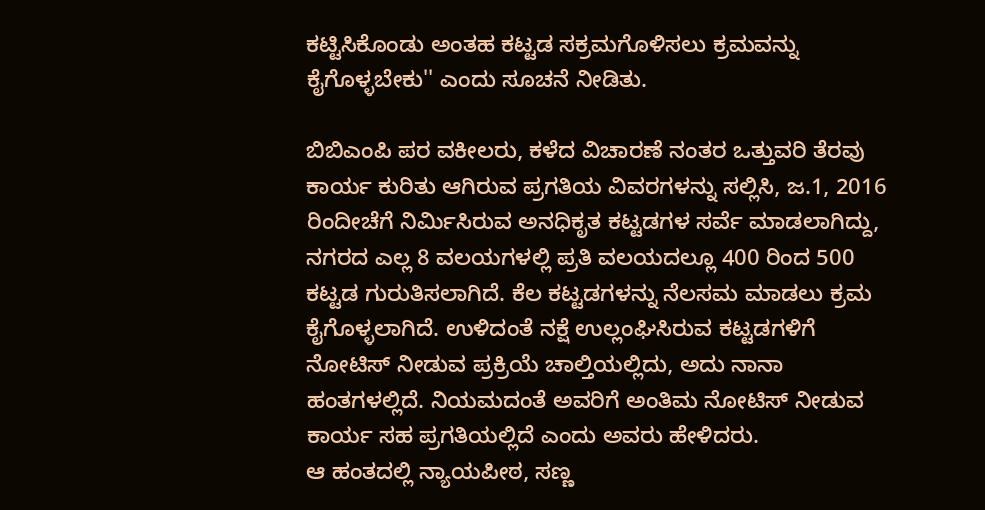ಕಟ್ಟಿಸಿಕೊಂಡು ಅಂತಹ ಕಟ್ಟಡ ಸಕ್ರಮಗೊಳಿಸಲು ಕ್ರಮವನ್ನು ಕೈಗೊಳ್ಳಬೇಕು'' ಎಂದು ಸೂಚನೆ ನೀಡಿತು.

ಬಿಬಿಎಂಪಿ ಪರ ವಕೀಲರು, ಕಳೆದ ವಿಚಾರಣೆ ನಂತರ ಒತ್ತುವರಿ ತೆರವು ಕಾರ್ಯ ಕುರಿತು ಆಗಿರುವ ಪ್ರಗತಿಯ ವಿವರಗಳನ್ನು ಸಲ್ಲಿಸಿ, ಜ.1, 2016 ರಿಂದೀಚೆಗೆ ನಿರ್ಮಿಸಿರುವ ಅನಧಿಕೃತ ಕಟ್ಟಡಗಳ ಸರ್ವೆ ಮಾಡಲಾಗಿದ್ದು, ನಗರದ ಎಲ್ಲ 8 ವಲಯಗಳಲ್ಲಿ ಪ್ರತಿ ವಲಯದಲ್ಲೂ 400 ರಿಂದ 500 ಕಟ್ಟಡ ಗುರುತಿಸಲಾಗಿದೆ. ಕೆಲ ಕಟ್ಟಡಗಳನ್ನು ನೆಲಸಮ ಮಾಡಲು ಕ್ರಮ ಕೈಗೊಳ್ಳಲಾಗಿದೆ. ಉಳಿದಂತೆ ನಕ್ಷೆ ಉಲ್ಲಂಘಿಸಿರುವ ಕಟ್ಟಡಗಳಿಗೆ ನೋಟಿಸ್ ನೀಡುವ ಪ್ರಕ್ರಿಯೆ ಚಾಲ್ತಿಯಲ್ಲಿದು, ಅದು ನಾನಾ ಹಂತಗಳಲ್ಲಿದೆ. ನಿಯಮದಂತೆ ಅವರಿಗೆ ಅಂತಿಮ ನೋಟಿಸ್ ನೀಡುವ ಕಾರ್ಯ ಸಹ ಪ್ರಗತಿಯಲ್ಲಿದೆ ಎಂದು ಅವರು ಹೇಳಿದರು.
ಆ ಹಂತದಲ್ಲಿ ನ್ಯಾಯಪೀಠ, ಸಣ್ಣ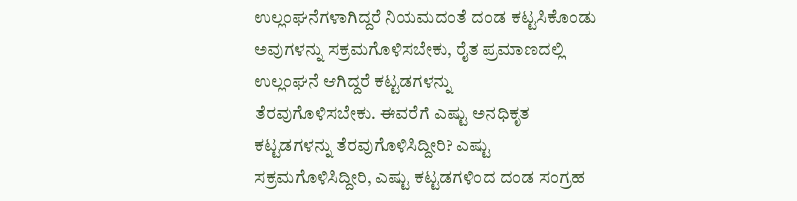ಉಲ್ಲಂಘನೆಗಳಾಗಿದ್ದರೆ ನಿಯಮದಂತೆ ದಂಡ ಕಟ್ಟಸಿಕೊಂಡು ಅವುಗಳನ್ನು ಸಕ್ರಮಗೊಳಿಸಬೇಕು, ರೈತ ಪ್ರಮಾಣದಲ್ಲಿ ಉಲ್ಲಂಘನೆ ಆಗಿದ್ದರೆ ಕಟ್ಟಡಗಳನ್ನು
ತೆರವುಗೊಳಿಸಬೇಕು. ಈವರೆಗೆ ಎಷ್ಟು ಅನಧಿಕೃತ ಕಟ್ಟಡಗಳನ್ನು ತೆರವುಗೊಳಿಸಿದ್ದೀರಿ? ಎಷ್ಟು ಸಕ್ರಮಗೊಳಿಸಿದ್ದೀರಿ, ಎಷ್ಟು ಕಟ್ಟಡಗಳಿಂದ ದಂಡ ಸಂಗ್ರಹ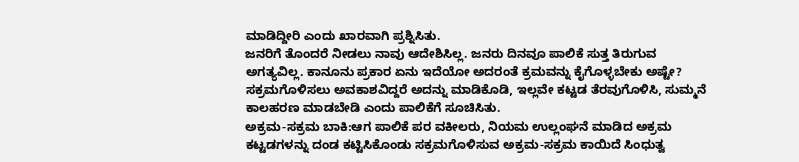ಮಾಡಿದ್ದೀರಿ ಎಂದು ಖಾರವಾಗಿ ಪ್ರಶ್ನಿಸಿತು.
ಜನರಿಗೆ ತೊಂದರೆ ನೀಡಲು ನಾವು ಆದೇಶಿಸಿಲ್ಲ. ಜನರು ದಿನವೂ ಪಾಲಿಕೆ ಸುತ್ತ ತಿರುಗುವ ಅಗತ್ಯವಿಲ್ಲ. ಕಾನೂನು ಪ್ರಕಾರ ಏನು ಇದೆಯೋ ಅದರಂತೆ ಕ್ರಮವನ್ನು ಕೈಗೊಳ್ಳಬೇಕು ಅಷ್ಟೇ? ಸಕ್ರಮಗೊಳಿಸಲು ಅವಕಾಶವಿದ್ದರೆ ಅದನ್ನು ಮಾಡಿಕೊಡಿ, ಇಲ್ಲವೇ ಕಟ್ಟಡ ತೆರವುಗೊಳಿಸಿ, ಸುಮ್ಮನೆ ಕಾಲಹರಣ ಮಾಡಬೇಡಿ ಎಂದು ಪಾಲಿಕೆಗೆ ಸೂಚಿಸಿತು.
ಅಕ್ರಮ-ಸಕ್ರಮ ಬಾಕಿ:ಆಗ ಪಾಲಿಕೆ ಪರ ವಕೀಲರು, ನಿಯಮ ಉಲ್ಲಂಘನೆ ಮಾಡಿದ ಅಕ್ರಮ ಕಟ್ಟಡಗಳನ್ನು ದಂಡ ಕಟ್ಟಿಸಿಕೊಂಡು ಸಕ್ರಮಗೊಳಿಸುವ ಅಕ್ರಮ-ಸಕ್ರಮ ಕಾಯಿದೆ ಸಿಂಧುತ್ವ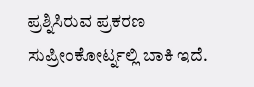ಪ್ರಶ್ನಿಸಿರುವ ಪ್ರಕರಣ ಸುಪ್ರೀಂಕೋರ್ಟ್ನಲ್ಲಿ ಬಾಕಿ ಇದೆ.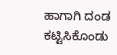ಹಾಗಾಗಿ ದಂಡ ಕಟ್ಟಿಸಿಕೊಂಡು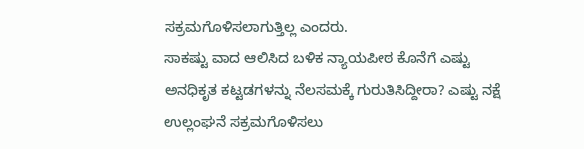ಸಕ್ರಮಗೊಳಿಸಲಾಗುತ್ತಿಲ್ಲ ಎಂದರು.
ಸಾಕಷ್ಟು ವಾದ ಆಲಿಸಿದ ಬಳಿಕ ನ್ಯಾಯಪೀಠ ಕೊನೆಗೆ ಎಷ್ಟು ಅನಧಿಕೃತ ಕಟ್ಟಡಗಳನ್ನು ನೆಲಸಮಕ್ಕೆ ಗುರುತಿಸಿದ್ದೀರಾ? ಎಷ್ಟು ನಕ್ಷೆ ಉಲ್ಲಂಘನೆ ಸಕ್ರಮಗೊಳಿಸಲು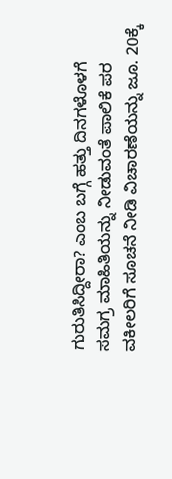ಗುರುತಿಸಿದ್ದೀರಾ? ಎಂಬ ಬಗ್ಗೆ ಹತ್ತು ದಿನಗಳೊಳಗೆ ಸಮಗ್ರ ಮಾಹಿತಿಯನ್ನು ನೀಡುವಂತೆ ಪಾಲಿಕೆ ಪರ ವಕೀಲರಿಗೆ ಸೂಚನೆ ನೀಡಿ ವಿಚಾರಣೆಯನ್ನು ಜೂ. 20ಕ್ಕೆ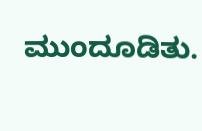ಮುಂದೂಡಿತು.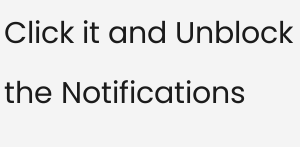Click it and Unblock the Notifications